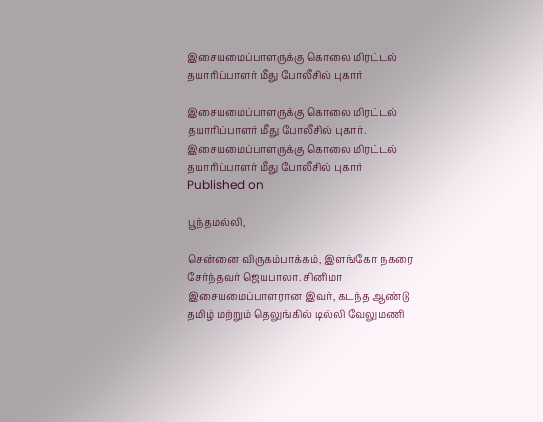இசையமைப்பாளருக்கு கொலை மிரட்டல் தயாரிப்பாளர் மீது போலீசில் புகார்

இசையமைப்பாளருக்கு கொலை மிரட்டல் தயாரிப்பாளர் மீது போலீசில் புகார்.
இசையமைப்பாளருக்கு கொலை மிரட்டல் தயாரிப்பாளர் மீது போலீசில் புகார்
Published on

பூந்தமல்லி,

சென்னை விருகம்பாக்கம், இளங்கோ நகரை சேர்ந்தவர் ஜெயபாலா. சினிமா இசையமைப்பாளரான இவர், கடந்த ஆண்டு தமிழ் மற்றும் தெலுங்கில் டில்லி வேலுமணி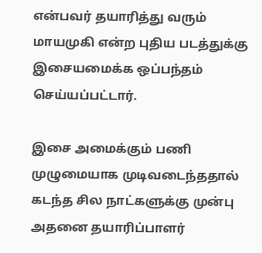என்பவர் தயாரித்து வரும் மாயமுகி என்ற புதிய படத்துக்கு இசையமைக்க ஒப்பந்தம் செய்யப்பட்டார்.

இசை அமைக்கும் பணி முழுமையாக முடிவடைந்ததால் கடந்த சில நாட்களுக்கு முன்பு அதனை தயாரிப்பாளர்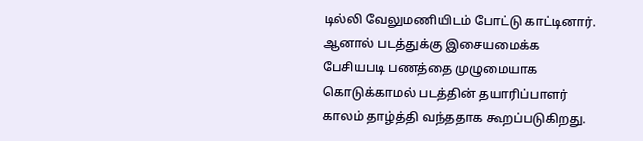டில்லி வேலுமணியிடம் போட்டு காட்டினார். ஆனால் படத்துக்கு இசையமைக்க பேசியபடி பணத்தை முழுமையாக கொடுக்காமல் படத்தின் தயாரிப்பாளர் காலம் தாழ்த்தி வந்ததாக கூறப்படுகிறது.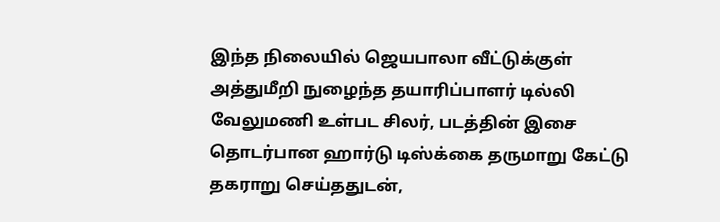இந்த நிலையில் ஜெயபாலா வீட்டுக்குள் அத்துமீறி நுழைந்த தயாரிப்பாளர் டில்லி வேலுமணி உள்பட சிலர், படத்தின் இசை தொடர்பான ஹார்டு டிஸ்க்கை தருமாறு கேட்டு தகராறு செய்ததுடன்,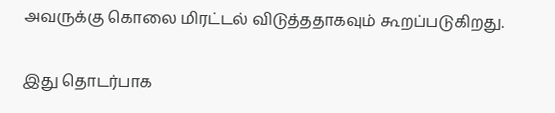அவருக்கு கொலை மிரட்டல் விடுத்ததாகவும் கூறப்படுகிறது.

இது தொடர்பாக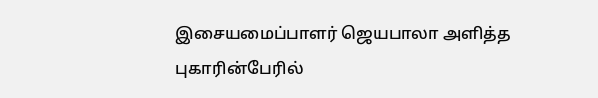இசையமைப்பாளர் ஜெயபாலா அளித்த புகாரின்பேரில்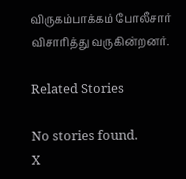விருகம்பாக்கம் போலீசார் விசாரித்து வருகின்றனர்.

Related Stories

No stories found.
X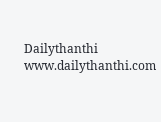Dailythanthi
www.dailythanthi.com